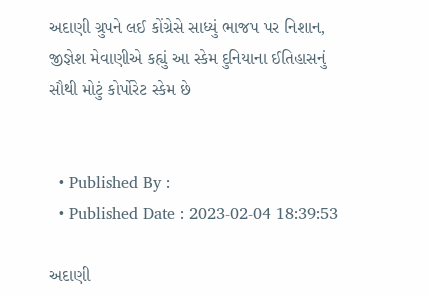અદાણી ગ્રુપને લઈ કોંગ્રેસે સાધ્યું ભાજપ પર નિશાન, જીજ્ઞેશ મેવાણીએ કહ્યું આ સ્કેમ દુનિયાના ઈતિહાસનું સૌથી મોટું કોર્પોરેટ સ્કેમ છે


  • Published By :
  • Published Date : 2023-02-04 18:39:53

અદાણી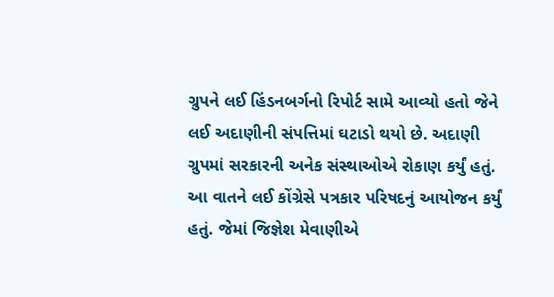ગ્રુપને લઈ હિંડનબર્ગનો રિપોર્ટ સામે આવ્યો હતો જેને લઈ અદાણીની સંપત્તિમાં ઘટાડો થયો છે. અદાણી ગ્રુપમાં સરકારની અનેક સંસ્થાઓએ રોકાણ કર્યું હતું. આ વાતને લઈ કોંગ્રેસે પત્રકાર પરિષદનું આયોજન કર્યું હતું. જેમાં જિજ્ઞેશ મેવાણીએ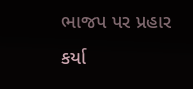ભાજપ પર પ્રહાર કર્યા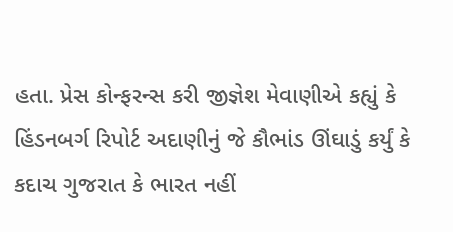હતા. પ્રેસ કોન્ફરન્સ કરી જીજ્ઞેશ મેવાણીએ કહ્યું કે હિંડનબર્ગ રિપોર્ટ અદાણીનું જે કૌભાંડ ઊંઘાડું કર્યું કે કદાચ ગુજરાત કે ભારત નહીં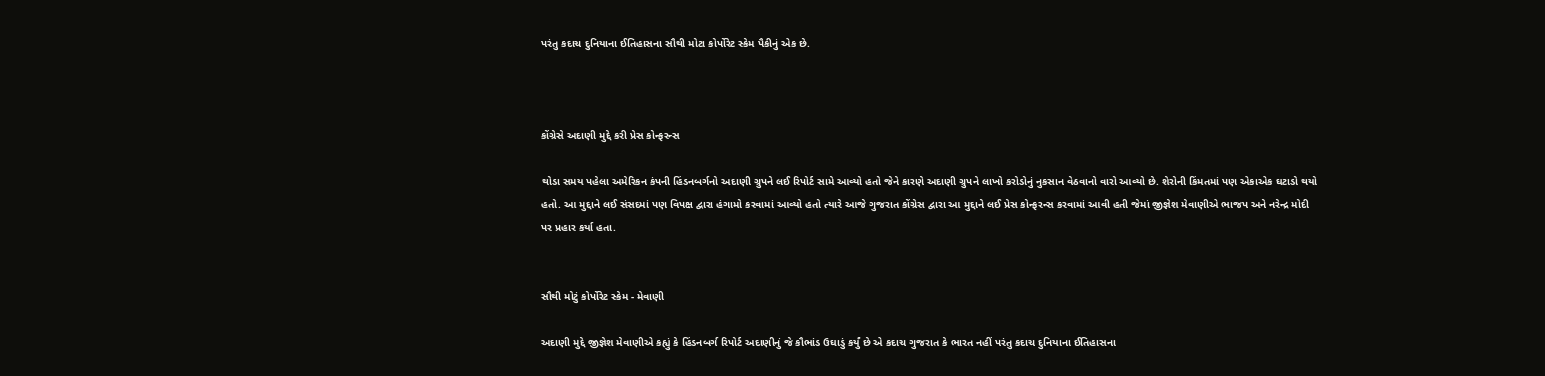પરંતુ કદાચ દુનિયાના ઈતિહાસના સૌથી મોટા કોર્પોરેટ સ્કેમ પૈકીનું એક છે.



કોંગ્રેસે અદાણી મુદ્દે કરી પ્રેસ કોન્ફરન્સ

થોડા સમય પહેલા અમેરિકન કંપની હિંડનબર્ગનો અદાણી ગ્રુપને લઈ રિપોર્ટ સામે આવ્યો હતો જેને કારણે અદાણી ગ્રુપને લાખો કરોડોનું નુકસાન વેઠવાનો વારો આવ્યો છે. શેરોની કિંમતમાં પણ એકાએક ઘટાડો થયો હતો. આ મુદ્દાને લઈ સંસદમાં પણ વિપક્ષ દ્વારા હંગામો કરવામાં આવ્યો હતો ત્યારે આજે ગુજરાત કોંગ્રેસ દ્વારા આ મુદ્દાને લઈ પ્રેસ કોન્ફરન્સ કરવામાં આવી હતી જેમાં જીજ્ઞેશ મેવાણીએ ભાજપ અને નરેન્દ્ર મોદી પર પ્રહાર કર્યા હતા.


સૌથી મોટું કોર્પોરેટ સ્કેમ - મેવાણી

અદાણી મુદ્દે જીજ્ઞેશ મેવાણીએ કહ્યું કે હિંડનબર્ગ રિપોર્ટ અદાણીનું જે કૌભાંડ ઉઘાડું કર્યું છે એ કદાચ ગુજરાત કે ભારત નહીં પરંતુ કદાચ દુનિયાના ઈતિહાસના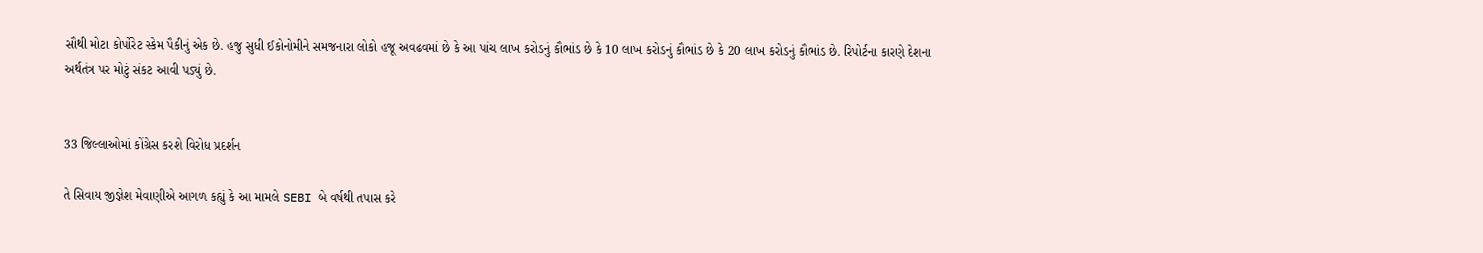સૌથી મોટા કોર્પોરેટ સ્કેમ પૈકીનું એક છે. હજુ સુધી ઈકોનોમીને સમજનારા લોકો હજૂ અવઢવમાં છે કે આ પાંચ લાખ કરોડનું કૌભાંડ છે કે 10 લાખ કરોડનું કૌભાંડ છે કે 20 લાખ કરોડનું કૌભાંડ છે. રિપોર્ટના કારણે દેશના અર્થતંત્ર પર મોટું સંકટ આવી પડ્યું છે.


33 જિલ્લાઓમાં કોંગ્રેસ કરશે વિરોધ પ્રદર્શન

તે સિવાય જીજ્ઞેશ મેવાણીએ આગળ કહ્યું કે આ મામલે SEBI બે વર્ષથી તપાસ કરે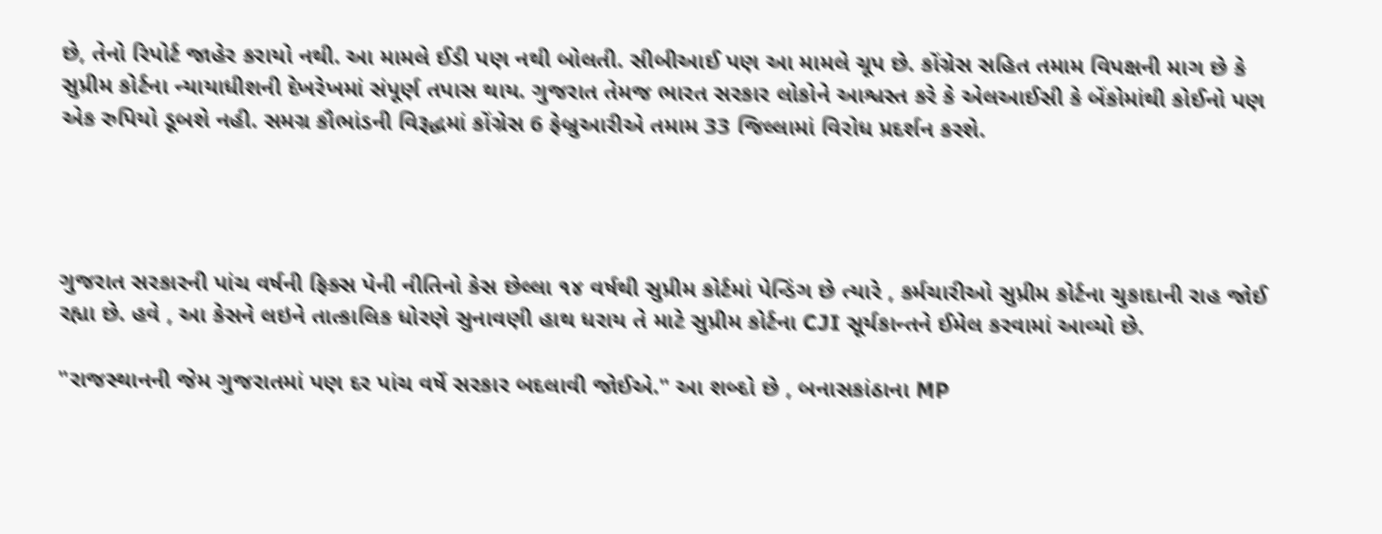છે, તેનો રિપોર્ટ જાહેર કરાયો નથી. આ મામલે ઈડી પણ નથી બોલતી. સીબીઆઈ પણ આ મામલે ચૂપ છે. કોંગ્રેસ સહિત તમામ વિપક્ષની માગ છે કે સુપ્રીમ કોર્ટના ન્યાયાધીશની દેખરેખમાં સંપૂર્ણ તપાસ થાય. ગુજરાત તેમજ ભારત સરકાર લોકોને આશ્વસ્ત કરે કે એલઆઈસી કે બેંકોમાંથી કોઈનો પણ એક રુપિયો ડૂબશે નહી. સમગ્ર કૌભાંડની વિરૂદ્ધમાં કોંગ્રેસ 6 ફેબ્રુઆરીએ તમામ 33 જિલ્લામાં વિરોધ પ્રદર્શન કરશે.




ગુજરાત સરકારની પાંચ વર્ષની ફિક્સ પેની નીતિનો કેસ છેલ્લા ૧૪ વર્ષથી સુપ્રીમ કોર્ટમાં પેન્ડિંગ છે ત્યારે , કર્મચારીઓ સુપ્રીમ કોર્ટના ચુકાદાની રાહ જોઈ રહ્યા છે. હવે , આ કેસને લઇને તાત્કાલિક ધોરણે સુનાવણી હાથ ધરાય તે માટે સુપ્રીમ કોર્ટના CJI સૂર્યકાન્તને ઈમેલ કરવામાં આવ્યો છે.

"રાજસ્થાનની જેમ ગુજરાતમાં પણ દર પાંચ વર્ષે સરકાર બદલાવી જોઈએ." આ શબ્દો છે , બનાસકાંઠાના MP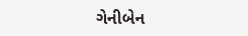ગેનીબેન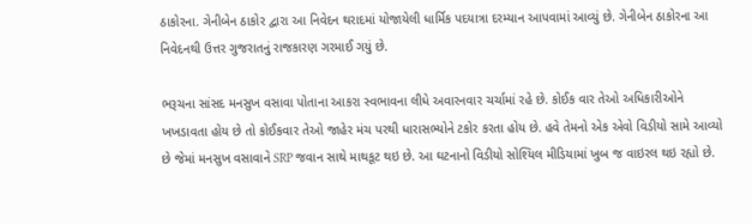ઠાકોરના. ગેનીબેન ઠાકોર દ્વારા આ નિવેદન થરાદમાં યોજાયેલી ધાર્મિક પદયાત્રા દરમ્યાન આપવામાં આવ્યું છે. ગેનીબેન ઠાકોરના આ નિવેદનથી ઉત્તર ગુજરાતનું રાજકારણ ગરમાઈ ગયું છે.

ભરૂચના સાંસદ મનસુખ વસાવા પોતાના આકરા સ્વભાવના લીધે અવારનવાર ચર્ચામાં રહે છે. કોઈક વાર તેઓ અધિકારીઓને ખખડાવતા હોય છે તો કોઈકવાર તેઓ જાહેર મંચ પરથી ધારાસભ્યોને ટકોર કરતા હોય છે. હવે તેમનો એક એવો વિડીયો સામે આવ્યો છે જેમાં મનસુખ વસાવાને SRP જવાન સાથે માથકૂટ થઇ છે. આ ઘટનાનો વિડીયો સોશ્યિલ મીડિયામાં ખુબ જ વાઇરલ થઇ રહ્યો છે.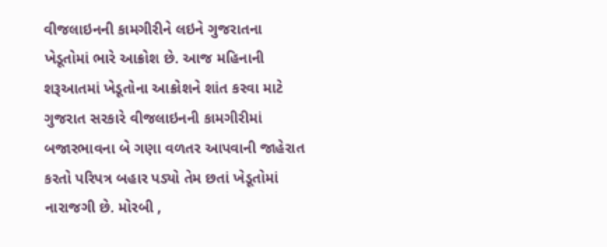વીજલાઇનની કામગીરીને લઇને ગુજરાતના ખેડૂતોમાં ભારે આક્રોશ છે. આજ મહિનાની શરૂઆતમાં ખેડૂતોના આક્રોશને શાંત કરવા માટે ગુજરાત સરકારે વીજલાઇનની કામગીરીમાં બજારભાવના બે ગણા વળતર આપવાની જાહેરાત કરતો પરિપત્ર બહાર પડ્યો તેમ છતાં ખેડૂતોમાં નારાજગી છે. મોરબી ,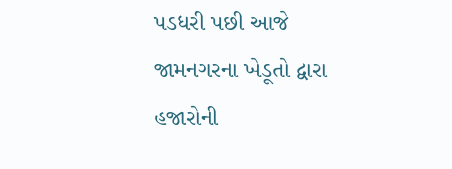પડધરી પછી આજે જામનગરના ખેડૂતો દ્વારા હજારોની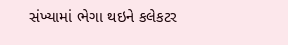સંખ્યામાં ભેગા થઇને કલેકટર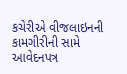કચેરીએ વીજલાઇનની કામગીરીની સામે આવેદનપત્ર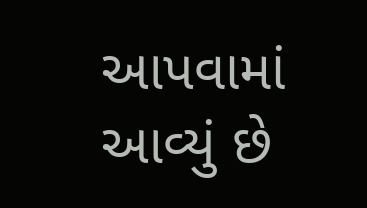આપવામાં આવ્યું છે